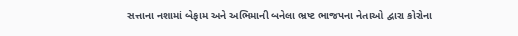સત્તાના નશામાં બેફામ અને અભિમાની બનેલા ભ્રષ્ટ ભાજપના નેતાઓ દ્વારા કોરોના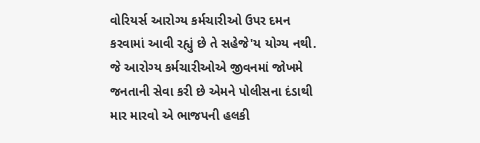વોરિયર્સ આરોગ્ય કર્મચારીઓ ઉપર દમન કરવામાં આવી રહ્યું છે તે સહેજે'ય યોગ્ય નથી.
જે આરોગ્ય કર્મચારીઓએ જીવનમાં જોખમે જનતાની સેવા કરી છે એમને પોલીસના દંડાથી માર મારવો એ ભાજપની હલકી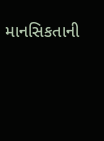માનસિકતાની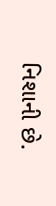નિશાની છે.